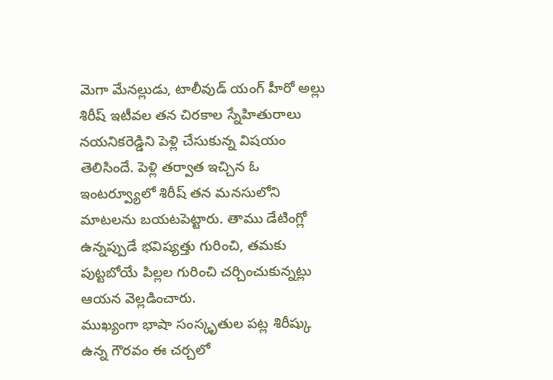మెగా మేనల్లుడు, టాలీవుడ్ యంగ్ హీరో అల్లు శిరీష్ ఇటీవల తన చిరకాల స్నేహితురాలు నయనికరెడ్డిని పెళ్లి చేసుకున్న విషయం తెలిసిందే. పెళ్లి తర్వాత ఇచ్చిన ఓ ఇంటర్వ్యూలో శిరీష్ తన మనసులోని మాటలను బయటపెట్టారు. తాము డేటింగ్లో ఉన్నప్పుడే భవిష్యత్తు గురించి, తమకు పుట్టబోయే పిల్లల గురించి చర్చించుకున్నట్లు ఆయన వెల్లడించారు.
ముఖ్యంగా భాషా సంస్కృతుల పట్ల శిరీష్కు ఉన్న గౌరవం ఈ చర్చలో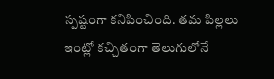స్పష్టంగా కనిపించింది. తమ పిల్లలు ఇంట్లో కచ్చితంగా తెలుగులోనే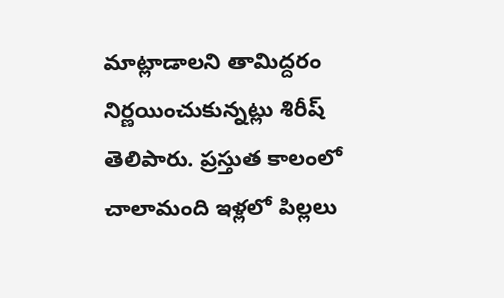మాట్లాడాలని తామిద్దరం నిర్ణయించుకున్నట్లు శిరీష్ తెలిపారు. ప్రస్తుత కాలంలో చాలామంది ఇళ్లలో పిల్లలు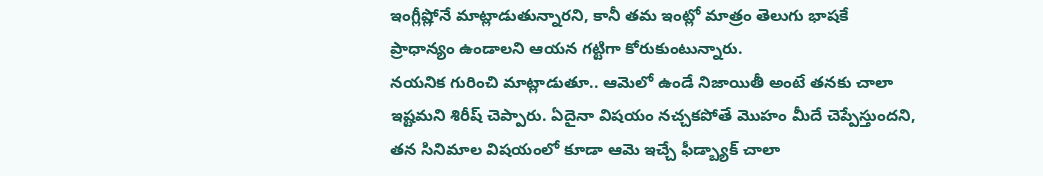ఇంగ్లీష్లోనే మాట్లాడుతున్నారని, కానీ తమ ఇంట్లో మాత్రం తెలుగు భాషకే ప్రాధాన్యం ఉండాలని ఆయన గట్టిగా కోరుకుంటున్నారు.
నయనిక గురించి మాట్లాడుతూ.. ఆమెలో ఉండే నిజాయితీ అంటే తనకు చాలా ఇష్టమని శిరీష్ చెప్పారు. ఏదైనా విషయం నచ్చకపోతే మొహం మీదే చెప్పేస్తుందని, తన సినిమాల విషయంలో కూడా ఆమె ఇచ్చే ఫీడ్బ్యాక్ చాలా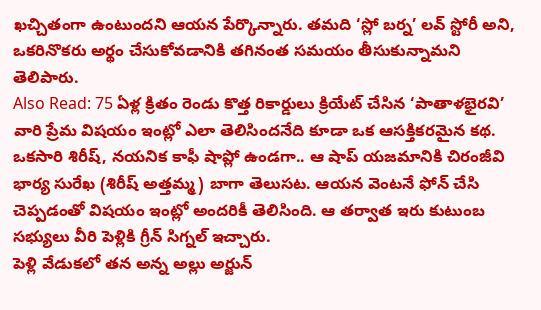ఖచ్చితంగా ఉంటుందని ఆయన పేర్కొన్నారు. తమది ‘స్లో బర్న’ లవ్ స్టోరీ అని, ఒకరినొకరు అర్థం చేసుకోవడానికి తగినంత సమయం తీసుకున్నామని తెలిపారు.
Also Read: 75 ఏళ్ల క్రితం రెండు కొత్త రికార్డులు క్రియేట్ చేసిన ‘పాతాళభైరవి’
వారి ప్రేమ విషయం ఇంట్లో ఎలా తెలిసిందనేది కూడా ఒక ఆసక్తికరమైన కథ. ఒకసారి శిరీష్, నయనిక కాఫీ షాప్లో ఉండగా.. ఆ షాప్ యజమానికి చిరంజీవి భార్య సురేఖ (శిరీష్ అత్తమ్మ) బాగా తెలుసట. ఆయన వెంటనే ఫోన్ చేసి చెప్పడంతో విషయం ఇంట్లో అందరికీ తెలిసింది. ఆ తర్వాత ఇరు కుటుంబ సభ్యులు వీరి పెళ్లికి గ్రీన్ సిగ్నల్ ఇచ్చారు.
పెళ్లి వేడుకలో తన అన్న అల్లు అర్జున్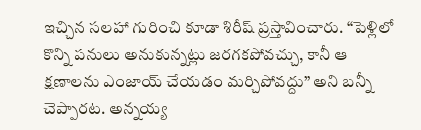ఇచ్చిన సలహా గురించి కూడా శిరీష్ ప్రస్తావించారు. “పెళ్లిలో కొన్ని పనులు అనుకున్నట్లు జరగకపోవచ్చు, కానీ ఆ క్షణాలను ఎంజాయ్ చేయడం మర్చిపోవద్దు” అని బన్నీ చెప్పారట. అన్నయ్య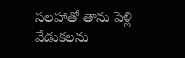సలహాతో తాను పెళ్లి వేడుకలను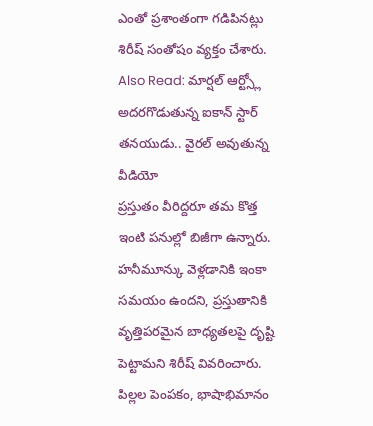ఎంతో ప్రశాంతంగా గడిపినట్లు శిరీష్ సంతోషం వ్యక్తం చేశారు.
Also Read: మార్షల్ ఆర్ట్స్లో అదరగొడుతున్న ఐకాన్ స్టార్ తనయుడు.. వైరల్ అవుతున్న వీడియో
ప్రస్తుతం వీరిద్దరూ తమ కొత్త ఇంటి పనుల్లో బిజీగా ఉన్నారు. హనీమూన్కు వెళ్లడానికి ఇంకా సమయం ఉందని, ప్రస్తుతానికి వృత్తిపరమైన బాధ్యతలపై దృష్టి పెట్టామని శిరీష్ వివరించారు. పిల్లల పెంపకం, భాషాభిమానం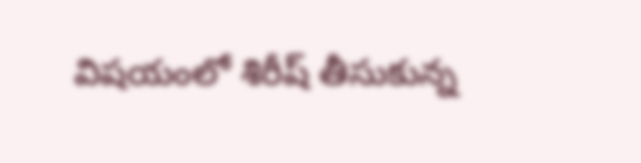విషయంలో శిరీష్ తీసుకున్న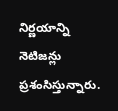నిర్ణయాన్ని నెటిజన్లు ప్రశంసిస్తున్నారు.